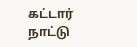கட்டார் நாட்டு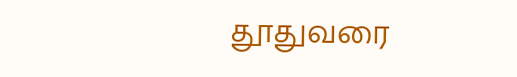தூதுவரை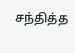சந்தித்த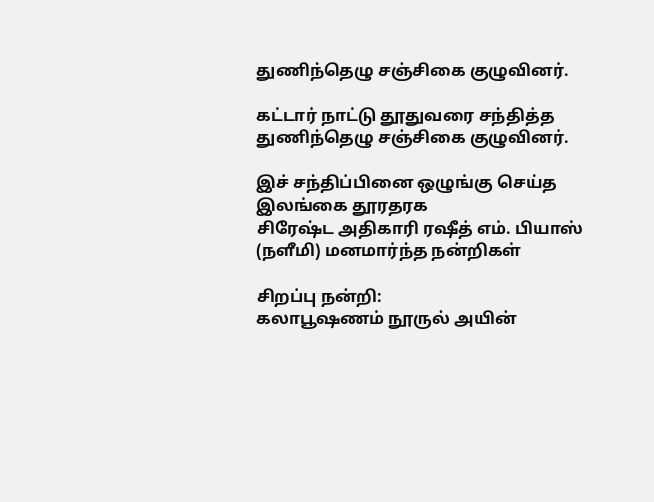துணிந்தெழு சஞ்சிகை குழுவினர்.

கட்டார் நாட்டு தூதுவரை சந்தித்த துணிந்தெழு சஞ்சிகை குழுவினர்.

இச் சந்திப்பினை ஒழுங்கு செய்த இலங்கை தூரதரக
சிரேஷ்ட அதிகாரி ரஷீத் எம். பியாஸ் (நளீமி) மனமார்ந்த நன்றிகள்

சிறப்பு நன்றி:
கலாபூஷணம் நூருல் அயின்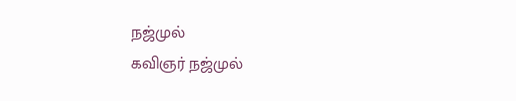நஜ்முல்
கவிஞர் நஜ்முல்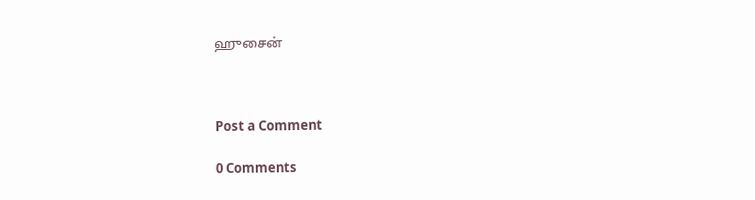ஹுசைன்



Post a Comment

0 Comments